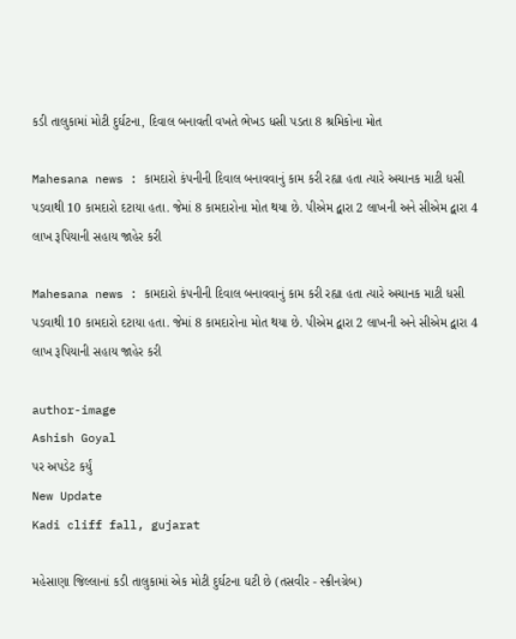કડી તાલુકામાં મોટી દુર્ઘટના, દિવાલ બનાવતી વખતે ભેખડ ધસી પડતા 8 શ્રમિકોના મોત

Mahesana news : કામદારો કંપનીની દિવાલ બનાવવાનું કામ કરી રહ્યા હતા ત્યારે અચાનક માટી ધસી પડવાથી 10 કામદારો દટાયા હતા. જેમાં 8 કામદારોના મોત થયા છે. પીએમ દ્વારા 2 લાખની અને સીએમ દ્વારા 4 લાખ રૂપિયાની સહાય જાહેર કરી

Mahesana news : કામદારો કંપનીની દિવાલ બનાવવાનું કામ કરી રહ્યા હતા ત્યારે અચાનક માટી ધસી પડવાથી 10 કામદારો દટાયા હતા. જેમાં 8 કામદારોના મોત થયા છે. પીએમ દ્વારા 2 લાખની અને સીએમ દ્વારા 4 લાખ રૂપિયાની સહાય જાહેર કરી

author-image
Ashish Goyal
પર અપડેટ કર્યું
New Update
Kadi cliff fall, gujarat

મહેસાણા જિલ્લાનાં કડી તાલુકામાં એક મોટી દુર્ઘટના ઘટી છે (તસવીર - સ્ક્રીનગ્રેબ)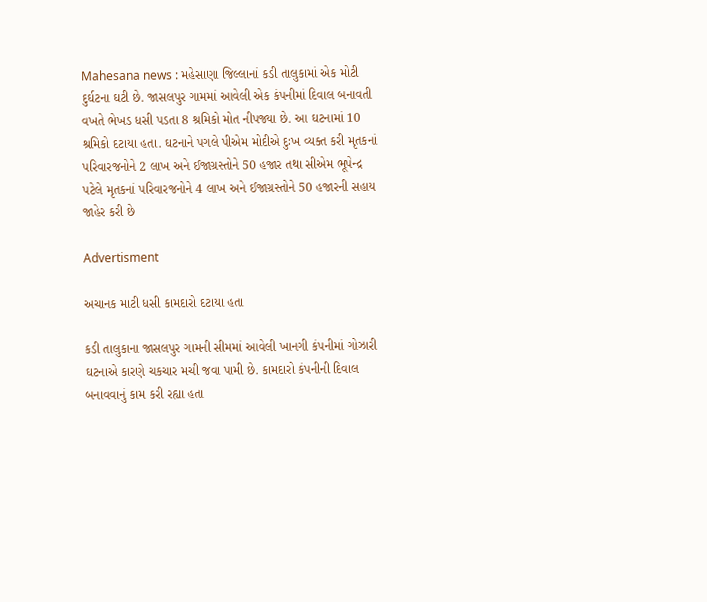Mahesana news : મહેસાણા જિલ્લાનાં કડી તાલુકામાં એક મોટી દુર્ઘટના ઘટી છે. જાસલપુર ગામમાં આવેલી એક કંપનીમાં દિવાલ બનાવતી વખતે ભેખડ ધસી પડતા 8 શ્રમિકો મોત નીપજ્યા છે. આ ઘટનામાં 10 શ્રમિકો દટાયા હતા. ઘટનાને પગલે પીએમ મોદીએ દુઃખ વ્યક્ત કરી મૃતકનાં પરિવારજનોને 2 લાખ અને ઈજાગ્રસ્તોને 50 હજાર તથા સીએમ ભૂપેન્દ્ર પટેલે મૃતકનાં પરિવારજનોને 4 લાખ અને ઈજાગ્રસ્તોને 50 હજારની સહાય જાહેર કરી છે

Advertisment

અચાનક માટી ધસી કામદારો દટાયા હતા

કડી તાલુકાના જાસલપુર ગામની સીમમાં આવેલી ખાનગી કંપનીમાં ગોઝારી ઘટનાએ કારણે ચકચાર મચી જવા પામી છે. કામદારો કંપનીની દિવાલ બનાવવાનું કામ કરી રહ્યા હતા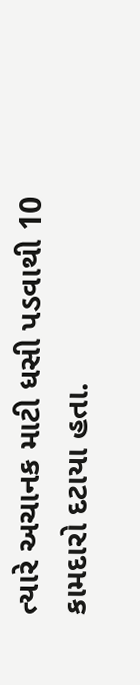ત્યારે અચાનક માટી ધસી પડવાથી 10 કામદારો દટાયા હતા.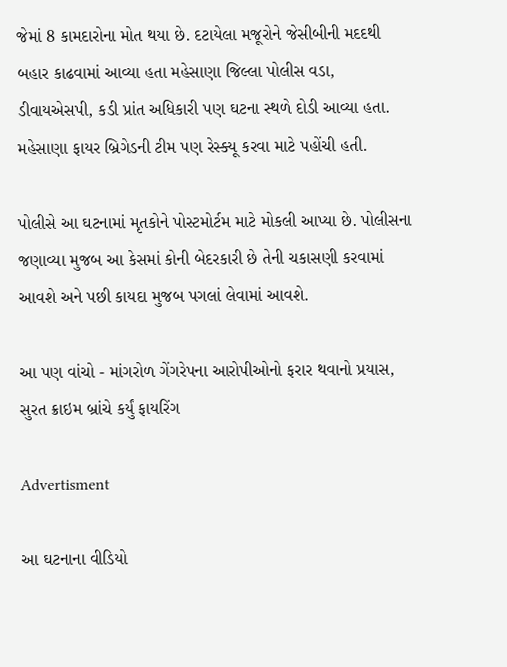જેમાં 8 કામદારોના મોત થયા છે. દટાયેલા મજૂરોને જેસીબીની મદદથી બહાર કાઢવામાં આવ્યા હતા મહેસાણા જિલ્લા પોલીસ વડા, ડીવાયએસપી, કડી પ્રાંત અધિકારી પણ ઘટના સ્થળે દોડી આવ્યા હતા. મહેસાણા ફાયર બ્રિગેડની ટીમ પણ રેસ્ક્યૂ કરવા માટે પહોંચી હતી.

પોલીસે આ ઘટનામાં મૃતકોને પોસ્ટમોર્ટમ માટે મોકલી આપ્યા છે. પોલીસના જણાવ્યા મુજબ આ કેસમાં કોની બેદરકારી છે તેની ચકાસણી કરવામાં આવશે અને પછી કાયદા મુજબ પગલાં લેવામાં આવશે.

આ પણ વાંચો - માંગરોળ ગેંગરેપના આરોપીઓનો ફરાર થવાનો પ્રયાસ, સુરત ક્રાઇમ બ્રાંચે કર્યું ફાયરિંગ

Advertisment

આ ઘટનાના વીડિયો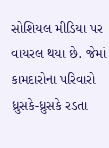સોશિયલ મીડિયા પર વાયરલ થયા છે. જેમાં કામદારોના પરિવારો ધ્રુસકે-ધ્રુસકે રડતા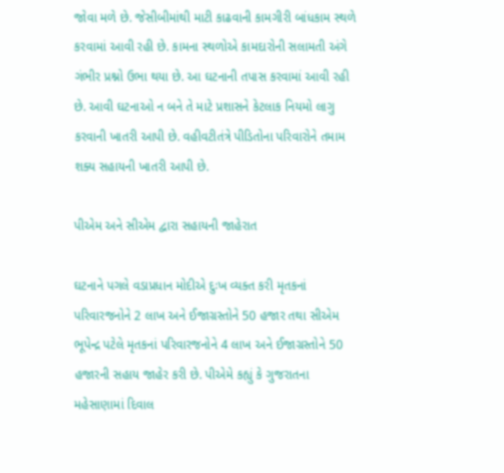જોવા મળે છે. જેસીબીમાંથી માટી કાઢવાની કામગીરી બાંધકામ સ્થળે કરવામાં આવી રહી છે. કામના સ્થળોએ કામદારોની સલામતી અંગે ગંભીર પ્રશ્નો ઉભા થયા છે. આ ઘટનાની તપાસ કરવામાં આવી રહી છે. આવી ઘટનાઓ ન બને તે માટે પ્રશાસને કેટલાક નિયમો લાગુ કરવાની ખાતરી આપી છે. વહીવટીતંત્રે પીડિતોના પરિવારોને તમામ શક્ય સહાયની ખાતરી આપી છે.

પીએમ અને સીએમ દ્વારા સહાયની જાહેરાત

ઘટનાને પગલે વડાપ્રધાન મોદીએ દુઃખ વ્યક્ત કરી મૃતકનાં પરિવારજનોને 2 લાખ અને ઈજાગ્રસ્તોને 50 હજાર તથા સીએમ ભૂપેન્દ્ર પટેલે મૃતકનાં પરિવારજનોને 4 લાખ અને ઈજાગ્રસ્તોને 50 હજારની સહાય જાહેર કરી છે. પીએમે કહ્યું કે ગુજરાતના મહેસાણામાં દિવાલ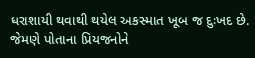ધરાશાયી થવાથી થયેલ અકસ્માત ખૂબ જ દુઃખદ છે. જેમણે પોતાના પ્રિયજનોને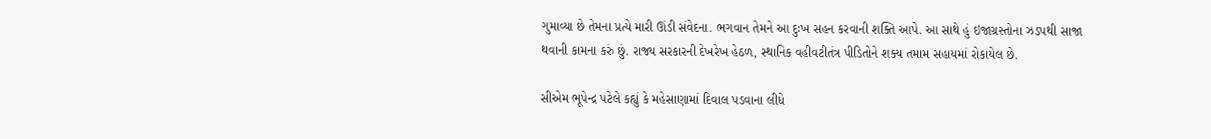ગુમાવ્યા છે તેમના પ્રત્યે મારી ઊંડી સંવેદના. ભગવાન તેમને આ દુઃખ સહન કરવાની શક્તિ આપે. આ સાથે હું ઇજાગ્રસ્તોના ઝડપથી સાજા થવાની કામના કરું છું. રાજ્ય સરકારની દેખરેખ હેઠળ, સ્થાનિક વહીવટીતંત્ર પીડિતોને શક્ય તમામ સહાયમાં રોકાયેલ છે.

સીએમ ભૂપેન્દ્ર પટેલે કહ્યું કે મહેસાણામાં દિવાલ પડવાના લીધે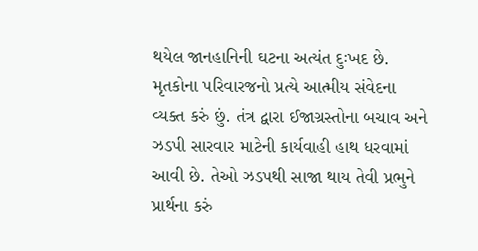થયેલ જાનહાનિની ઘટના અત્યંત દુઃખદ છે. મૃતકોના પરિવારજનો પ્રત્યે આત્મીય સંવેદના વ્યક્ત કરું છું. તંત્ર દ્વારા ઈજાગ્રસ્તોના બચાવ અને ઝડપી સારવાર માટેની કાર્યવાહી હાથ ધરવામાં આવી છે. તેઓ ઝડપથી સાજા થાય તેવી પ્રભુને પ્રાર્થના કરું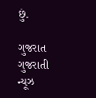છું.

ગુજરાત ગુજરાતી ન્યૂઝ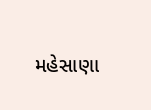મહેસાણા